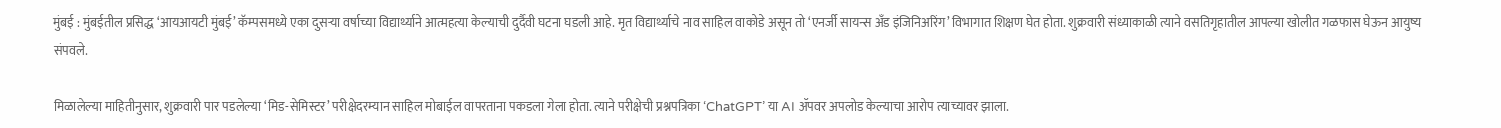मुंबई : मुंबईतील प्रसिद्ध ‘आयआयटी मुंबई’ कॅम्पसमध्ये एका दुसऱ्या वर्षाच्या विद्यार्थ्याने आत्महत्या केल्याची दुर्दैवी घटना घडली आहे. मृत विद्यार्थ्याचे नाव साहिल वाकोडे असून तो ‘एनर्जी सायन्स अँड इंजिनिअरिंग’ विभागात शिक्षण घेत होता. शुक्रवारी संध्याकाळी त्याने वसतिगृहातील आपल्या खोलीत गळफास घेऊन आयुष्य संपवले.

मिळालेल्या माहितीनुसार, शुक्रवारी पार पडलेल्या ‘मिड-सेमिस्टर’ परीक्षेदरम्यान साहिल मोबाईल वापरताना पकडला गेला होता. त्याने परीक्षेची प्रश्नपत्रिका ‘ChatGPT’ या AI ॲपवर अपलोड केल्याचा आरोप त्याच्यावर झाला.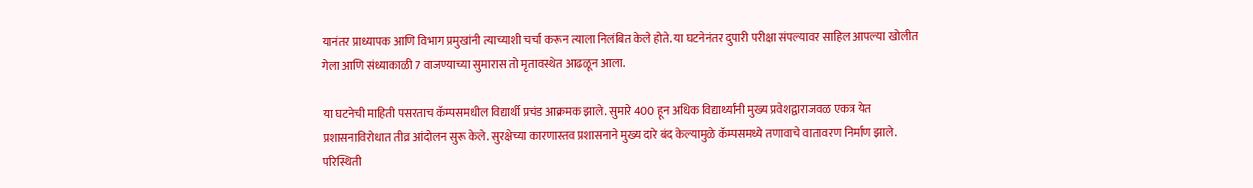यानंतर प्राध्यापक आणि विभाग प्रमुखांनी त्याच्याशी चर्चा करून त्याला निलंबित केले होते. या घटनेनंतर दुपारी परीक्षा संपल्यावर साहिल आपल्या खोलीत गेला आणि संध्याकाळी 7 वाजण्याच्या सुमारास तो मृतावस्थेत आढळून आला.

या घटनेची माहिती पसरताच कॅम्पसमधील विद्यार्थी प्रचंड आक्रमक झाले. सुमारे 400 हून अधिक विद्यार्थ्यांनी मुख्य प्रवेशद्वाराजवळ एकत्र येत प्रशासनाविरोधात तीव्र आंदोलन सुरू केले. सुरक्षेच्या कारणास्तव प्रशासनाने मुख्य दारे बंद केल्यामुळे कॅम्पसमध्ये तणावाचे वातावरण निर्माण झाले. परिस्थिती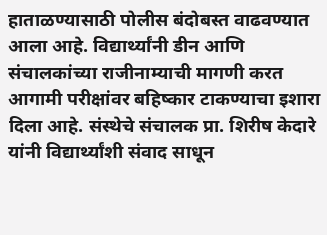हाताळण्यासाठी पोलीस बंदोबस्त वाढवण्यात आला आहे. विद्यार्थ्यांनी डीन आणि संचालकांच्या राजीनाम्याची मागणी करत आगामी परीक्षांवर बहिष्कार टाकण्याचा इशारा दिला आहे. संस्थेचे संचालक प्रा. शिरीष केदारे यांनी विद्यार्थ्यांशी संवाद साधून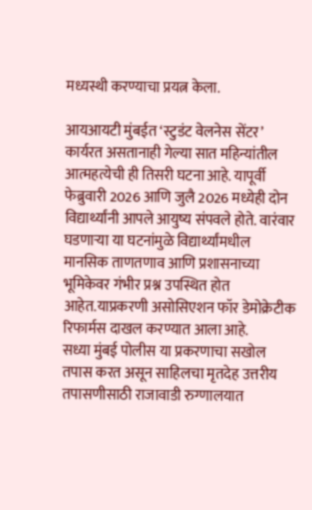मध्यस्थी करण्याचा प्रयत्न केला.

आयआयटी मुंबईत ‘स्टुडंट वेलनेस सेंटर’ कार्यरत असतानाही गेल्या सात महिन्यांतील आत्महत्येची ही तिसरी घटना आहे. यापूर्वी फेब्रुवारी 2026 आणि जुलै 2026 मध्येही दोन विद्यार्थ्यांनी आपले आयुष्य संपवले होते. वारंवार घडणाऱ्या या घटनांमुळे विद्यार्थ्यांमधील मानसिक ताणतणाव आणि प्रशासनाच्या भूमिकेवर गंभीर प्रश्न उपस्थित होत आहेत.याप्रकरणी असोसिएशन फॉर डेमोक्रेटीक रिफार्मस दाखल करण्यात आला आहे.
सध्या मुंबई पोलीस या प्रकरणाचा सखोल तपास करत असून साहिलचा मृतदेह उत्तरीय तपासणीसाठी राजावाडी रुग्णालयात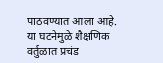पाठवण्यात आला आहे. या घटनेमुळे शैक्षणिक वर्तुळात प्रचंड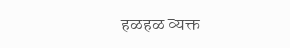हळहळ व्यक्त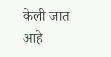केली जात आहे